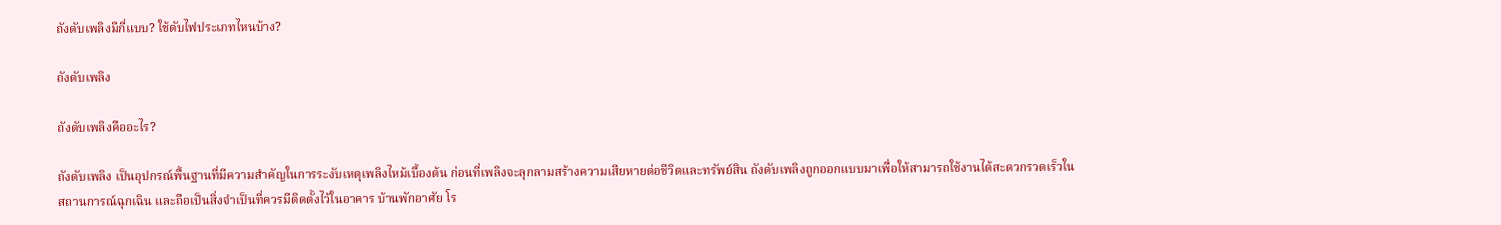ถังดับเพลิงมีกี่แบบ? ใช้ดับไฟประเภทไหนบ้าง?

ถังดับเพลิง

ถังดับเพลิงคืออะไร?

ถังดับเพลิง เป็นอุปกรณ์พื้นฐานที่มีความสำคัญในการระงับเหตุเพลิงไหม้เบื้องต้น ก่อนที่เพลิงจะลุกลามสร้างความเสียหายต่อชีวิตและทรัพย์สิน ถังดับเพลิงถูกออกแบบมาเพื่อให้สามารถใช้งานได้สะดวกรวดเร็วในสถานการณ์ฉุกเฉิน และถือเป็นสิ่งจำเป็นที่ควรมีติดตั้งไว้ในอาคาร บ้านพักอาศัย โร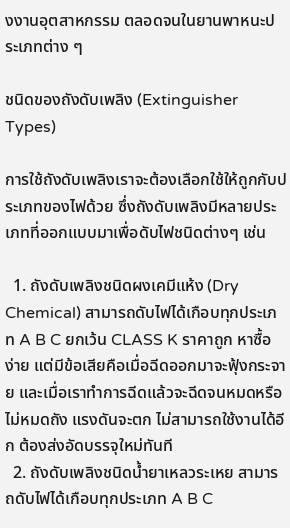งงานอุตสาหกรรม ตลอดจนในยานพาหนะประเภทต่าง ๆ

ชนิดของถังดับเพลิง (Extinguisher Types)

การใช้ถังดับเพลิงเราจะต้องเลือกใช้ให้ถูกกับประเภทของไฟด้วย ซึ่งถังดับเพลิงมีหลายประเภทที่ออกแบบมาเพื่อดับไฟชนิดต่างๆ เช่น

  1. ถังดับเพลิงชนิดผงเคมีแห้ง (Dry Chemical) สามารถดับไฟได้เกือบทุกประเภท A B C ยกเว้น CLASS K ราคาถูก หาซื้อง่าย แต่มีข้อเสียคือเมื่อฉีดออกมาจะฟุ้งกระจาย และเมื่อเราทำการฉีดแล้วจะฉีดจนหมดหรือไม่หมดถัง แรงดันจะตก ไม่สามารถใช้งานได้อีก ต้องส่งอัดบรรจุใหม่ทันที
  2. ถังดับเพลิงชนิดน้ำยาเหลวระเหย สามารถดับไฟได้เกือบทุกประเภท A B C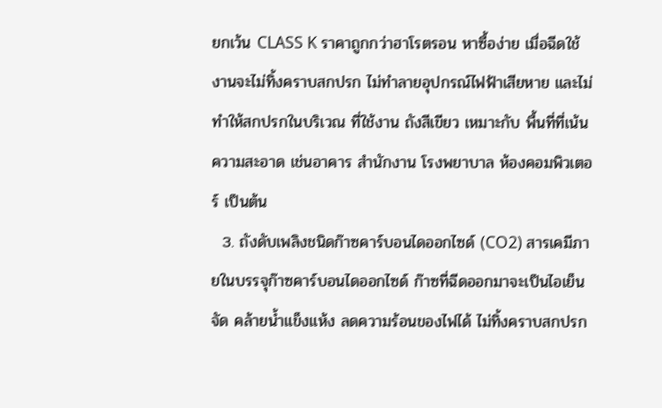ยกเว้น CLASS K ราคาถูกกว่าฮาโรตรอน หาซื้อง่าย เมื่อฉีดใช้งานจะไม่ทิ้งคราบสกปรก ไม่ทำลายอุปกรณ์ไฟฟ้าเสียหาย และไม่ทำให้สกปรกในบริเวณ ที่ใช้งาน ถังสีเขียว เหมาะกับ พื้นที่ที่เน้นความสะอาด เช่นอาคาร สำนักงาน โรงพยาบาล ห้องคอมพิวเตอร์ เป็นต้น
  3. ถังดับเพลิงชนิดก๊าซคาร์บอนไดออกไซด์ (CO2) สารเคมีภายในบรรจุก๊าซคาร์บอนไดออกไซด์ ก๊าซที่ฉีดออกมาจะเป็นไอเย็นจัด คล้ายน้ำแข็งแห้ง ลดความร้อนของไฟได้ ไม่ทิ้งคราบสกปรก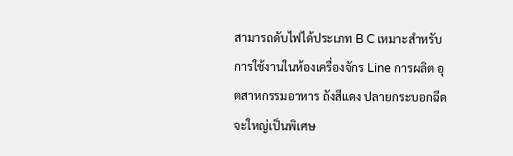สามารถดับไฟได้ประเภท B C เหมาะสำหรับ การใช้งานในห้องเครื่องจักร Line การผลิต อุตสาหกรรมอาหาร ถังสีแดง ปลายกระบอกฉีดจะใหญ่เป็นพิเศษ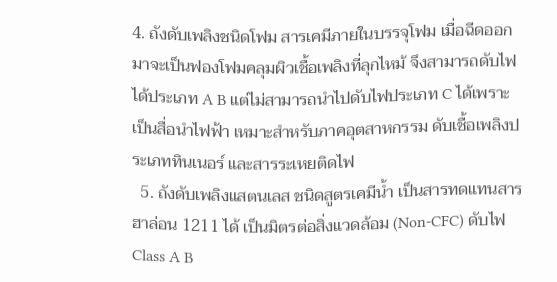4. ถังดับเพลิงชนิดโฟม สารเคมีภายในบรรจุโฟม เมื่อฉีดออกมาจะเป็นฟองโฟมคลุมผิวเชื้อเพลิงที่ลุกไหม้ จึงสามารถดับไฟได้ประเภท A B แต่ไม่สามารถนำไปดับไฟประเภท C ได้เพราะเป็นสื่อนำไฟฟ้า เหมาะสำหรับภาคอุตสาหกรรม ดับเชื้อเพลิงประเภททินเนอร์ และสารระเหยติดไฟ
  5. ถังดับเพลิงแสตนเลส ชนิดสูตรเคมีน้ำ เป็นสารทดแทนสารฮาล่อน 1211 ได้ เป็นมิตรต่อสิ่งแวดล้อม (Non-CFC) ดับไฟ Class A B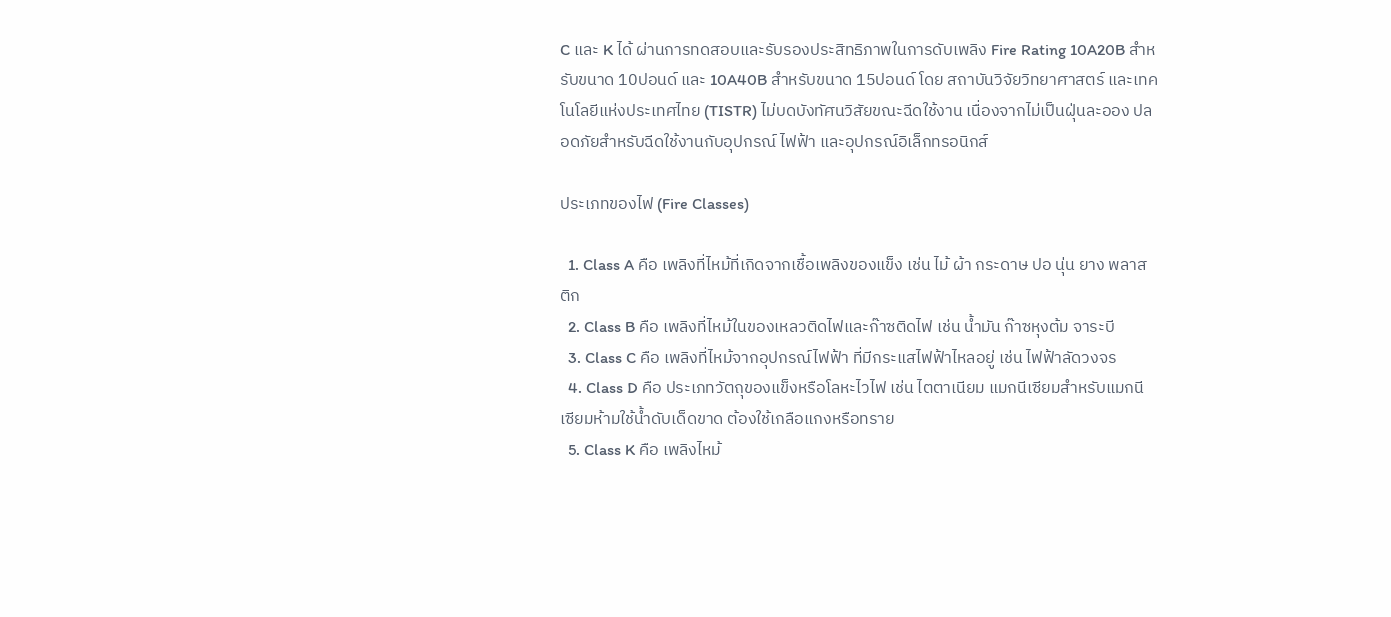C และ K ได้ ผ่านการทดสอบและรับรองประสิทธิภาพในการดับเพลิง Fire Rating 10A20B สำหรับขนาด 10ปอนด์ และ 10A40B สำหรับขนาด 15ปอนด์ โดย สถาบันวิจัยวิทยาศาสตร์ และเทคโนโลยีแห่งประเทศไทย (TISTR) ไม่บดบังทัศนวิสัยขณะฉีดใช้งาน เนื่องจากไม่เป็นฝุ่นละออง ปลอดภัยสำหรับฉีดใช้งานกับอุปกรณ์ ไฟฟ้า และอุปกรณ์อิเล็กทรอนิกส์

ประเภทของไฟ (Fire Classes)

  1. Class A คือ เพลิงที่ไหม้ที่เกิดจากเชื้อเพลิงของแข็ง เช่น ไม้ ผ้า กระดาษ ปอ นุ่น ยาง พลาสติก
  2. Class B คือ เพลิงที่ไหม้ในของเหลวติดไฟและก๊าซติดไฟ เช่น น้ำมัน ก๊าซหุงต้ม จาระบี
  3. Class C คือ เพลิงที่ไหม้จากอุปกรณ์ไฟฟ้า ที่มีกระแสไฟฟ้าไหลอยู่ เช่น ไฟฟ้าลัดวงจร
  4. Class D คือ ประเภทวัตถุของแข็งหรือโลหะไวไฟ เช่น ไตตาเนียม แมกนีเซียมสำหรับแมกนีเซียมห้ามใช้น้ำดับเด็ดขาด ต้องใช้เกลือแกงหรือทราย
  5. Class K คือ เพลิงไหม้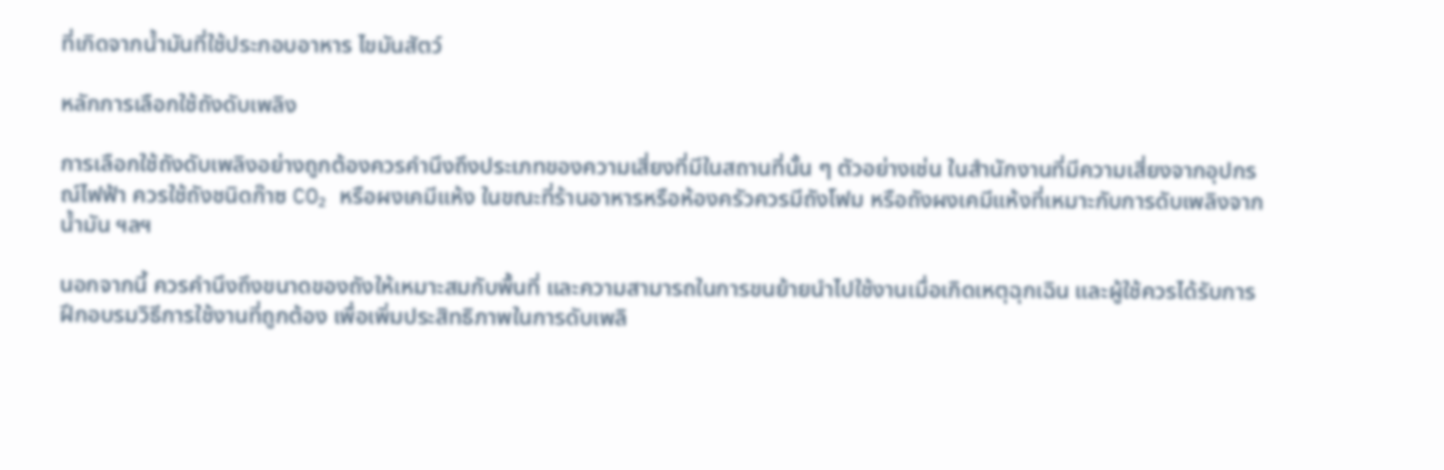ที่เกิดจากน้ำมันที่ใช้ประกอบอาหาร ไขมันสัตว์

หลักการเลือกใช้ถังดับเพลิง

การเลือกใช้ถังดับเพลิงอย่างถูกต้องควรคำนึงถึงประเภทของความเสี่ยงที่มีในสถานที่นั้น ๆ ตัวอย่างเช่น ในสำนักงานที่มีความเสี่ยงจากอุปกรณ์ไฟฟ้า ควรใช้ถังชนิดก๊าซ CO₂ หรือผงเคมีแห้ง ในขณะที่ร้านอาหารหรือห้องครัวควรมีถังโฟม หรือถังผงเคมีแห้งที่เหมาะกับการดับเพลิงจากน้ำมัน ฯลฯ

นอกจากนี้ ควรคำนึงถึงขนาดของถังให้เหมาะสมกับพื้นที่ และความสามารถในการขนย้ายนำไปใช้งานเมื่อเกิดเหตุฉุกเฉิน และผู้ใช้ควรได้รับการฝึกอบรมวิธีการใช้งานที่ถูกต้อง เพื่อเพิ่มประสิทธิภาพในการดับเพลิ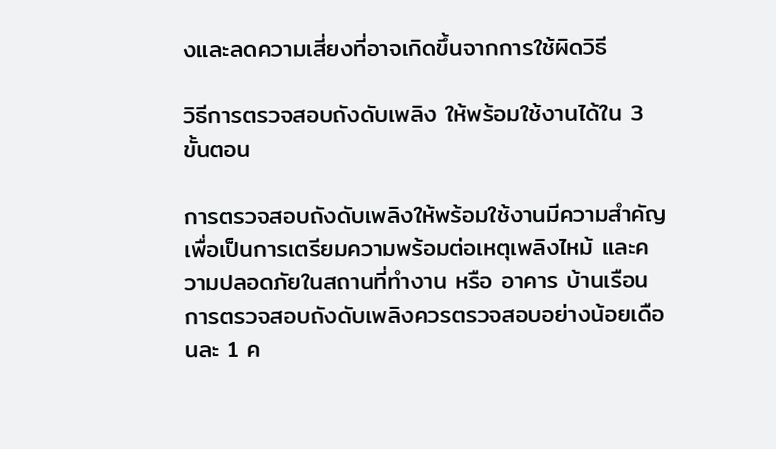งและลดความเสี่ยงที่อาจเกิดขึ้นจากการใช้ผิดวิธี

วิธีการตรวจสอบถังดับเพลิง ให้พร้อมใช้งานได้ใน 3 ขั้นตอน

การตรวจสอบถังดับเพลิงให้พร้อมใช้งานมีความสำคัญเพื่อเป็นการเตรียมความพร้อมต่อเหตุเพลิงไหม้ และความปลอดภัยในสถานที่ทำงาน หรือ อาคาร บ้านเรือน การตรวจสอบถังดับเพลิงควรตรวจสอบอย่างน้อยเดือนละ 1 ค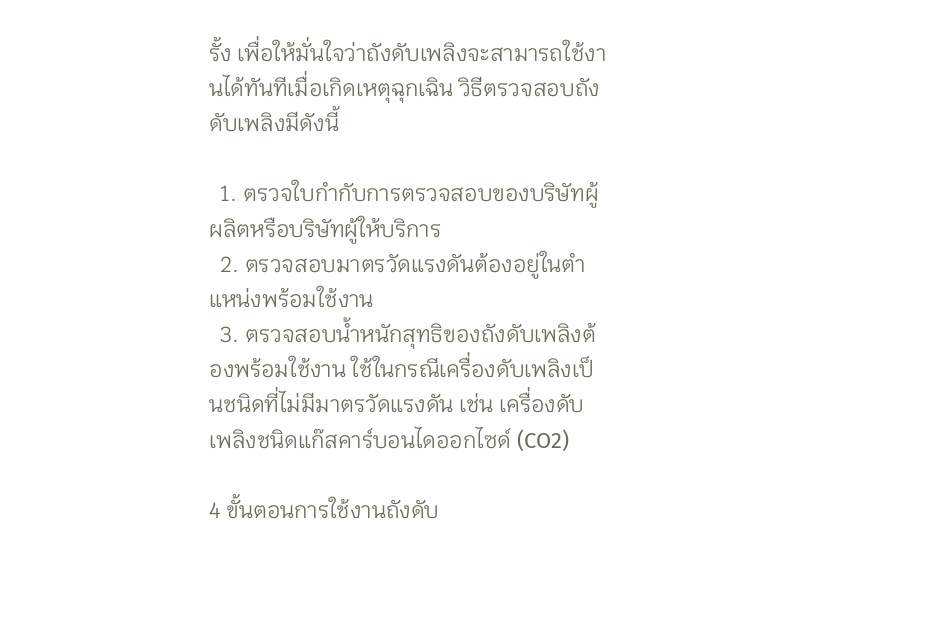รั้ง เพื่อให้มั่นใจว่าถังดับเพลิงจะสามารถใช้งานได้ทันทีเมื่อเกิดเหตุฉุกเฉิน วิธีตรวจสอบถังดับเพลิงมีดังนี้

  1. ตรวจใบกำกับการตรวจสอบของบริษัทผู้ผลิตหรือบริษัทผู้ให้บริการ
  2. ตรวจสอบมาตรวัดแรงดันต้องอยู่ในตำแหน่งพร้อมใช้งาน
  3. ตรวจสอบน้ำหนักสุทธิของถังดับเพลิงต้องพร้อมใช้งาน ใช้ในกรณีเครื่องดับเพลิงเป็นชนิดที่ไม่มีมาตรวัดแรงดัน เช่น เครื่องดับเพลิงชนิดแก๊สคาร์บอนไดออกไซด์ (CO2)

4 ขั้นตอนการใช้งานถังดับ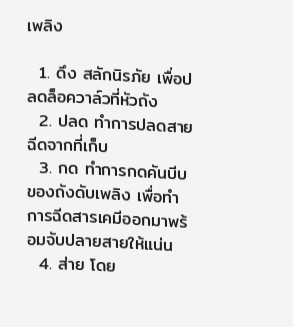เพลิง

  1. ดึง สลักนิรภัย เพื่อปลดล็อควาล์วที่หัวถัง
  2. ปลด ทำการปลดสายฉีดจากที่เก็บ
  3. กด ทำการกดคันบีบของถังดับเพลิง เพื่อทำการฉีดสารเคมีออกมาพร้อมจับปลายสายให้แน่น
  4. ส่าย โดย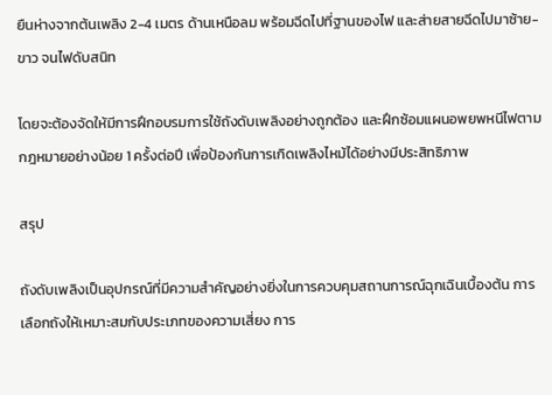ยืนห่างจากต้นเพลิง 2-4 เมตร ด้านเหนือลม พร้อมฉีดไปที่ฐานของไฟ และส่ายสายฉีดไปมาซ้าย-ขาว จนไฟดับสนิท

โดยจะต้องจัดให้มีการฝึกอบรมการใช้ถังดับเพลิงอย่างถูกต้อง และฝึกซ้อมแผนอพยพหนีไฟตามกฎหมายอย่างน้อย 1 ครั้งต่อปี เพื่อป้องกันการเกิดเพลิงไหม้ได้อย่างมีประสิทธิภาพ

สรุป

ถังดับเพลิงเป็นอุปกรณ์ที่มีความสำคัญอย่างยิ่งในการควบคุมสถานการณ์ฉุกเฉินเบื้องต้น การเลือกถังให้เหมาะสมกับประเภทของความเสี่ยง การ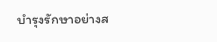บำรุงรักษาอย่างส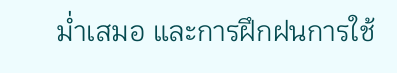ม่ำเสมอ และการฝึกฝนการใช้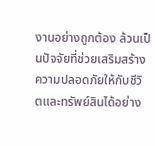งานอย่างถูกต้อง ล้วนเป็นปัจจัยที่ช่วยเสริมสร้างความปลอดภัยให้กับชีวิตและทรัพย์สินได้อย่าง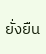ยั่งยืน